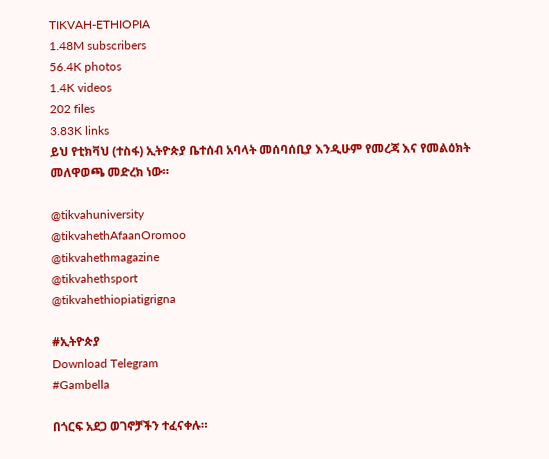TIKVAH-ETHIOPIA
1.48M subscribers
56.4K photos
1.4K videos
202 files
3.83K links
ይህ የቲክቫህ (ተስፋ) ኢትዮጵያ ቤተሰብ አባላት መሰባሰቢያ እንዲሁም የመረጃ እና የመልዕክት መለዋወጫ መድረክ ነው።

@tikvahuniversity
@tikvahethAfaanOromoo
@tikvahethmagazine
@tikvahethsport
@tikvahethiopiatigrigna

#ኢትዮጵያ
Download Telegram
#Gambella

በጎርፍ አደጋ ወገኖቻችን ተፈናቀሉ።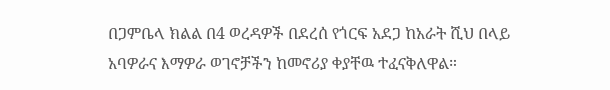በጋምቤላ ክልል በ4 ወረዳዎች በደረሰ የጎርፍ አደጋ ከአራት ሺህ በላይ አባዎራና እማዎራ ወገኖቻችን ከመኖሪያ ቀያቸዉ ተፈናቅለዋል።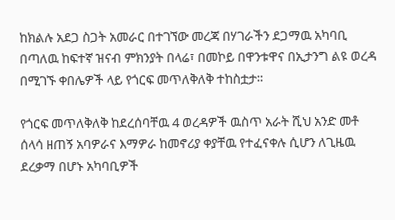ከክልሉ አደጋ ስጋት አመራር በተገኘው መረጃ በሃገራችን ደጋማዉ አካባቢ በጣለዉ ከፍተኛ ዝናብ ምክንያት በላሬ፣ በመኮይ በዋንቱዋና በኢታንግ ልዩ ወረዳ በሚገኙ ቀበሌዎች ላይ የጎርፍ መጥለቅለቅ ተከስቷታ።

የጎርፍ መጥለቅለቅ ከደረሰባቸዉ 4 ወረዳዎች ዉስጥ አራት ሺህ አንድ መቶ ሰላሳ ዘጠኝ አባዎራና እማዎራ ከመኖሪያ ቀያቸዉ የተፈናቀሉ ሲሆን ለጊዜዉ ደረቃማ በሆኑ አካባቢዎች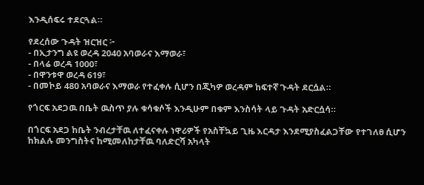እንዲሰፍሩ ተደርጓል።

የደረሰው ጉዳት ዝርዝር ፦
- በኢታንግ ልዩ ወረዳ 2040 አባወራና እማወራ፣
- በላሬ ወረዳ 1000፣
- በዋንቱዋ ወረዳ 619፣
- በመኮይ 480 አባወራና እማወራ የተፈቀሉ ሲሆን በጂካዎ ወረዳም ከፍተኛ ጉዳት ደርሷል።

የጎርፍ አደጋዉ በቤት ዉስጥ ያሉ ቁሳቁሶች እንዲሁም በቁም እንስሳት ላይ ጉዳት አድርሷሳ።

በጎርፍ አደጋ ከቤት ንብረታቸዉ ለተፈናቀሉ ነዋሪዎች የአስቸኳይ ጊዜ እርዳታ እንደሚያስፈልጋቸው የተገለፀ ሲሆን ከክልሉ መንግስትና ከሚመለከታቸዉ ባለድርሻ አካላት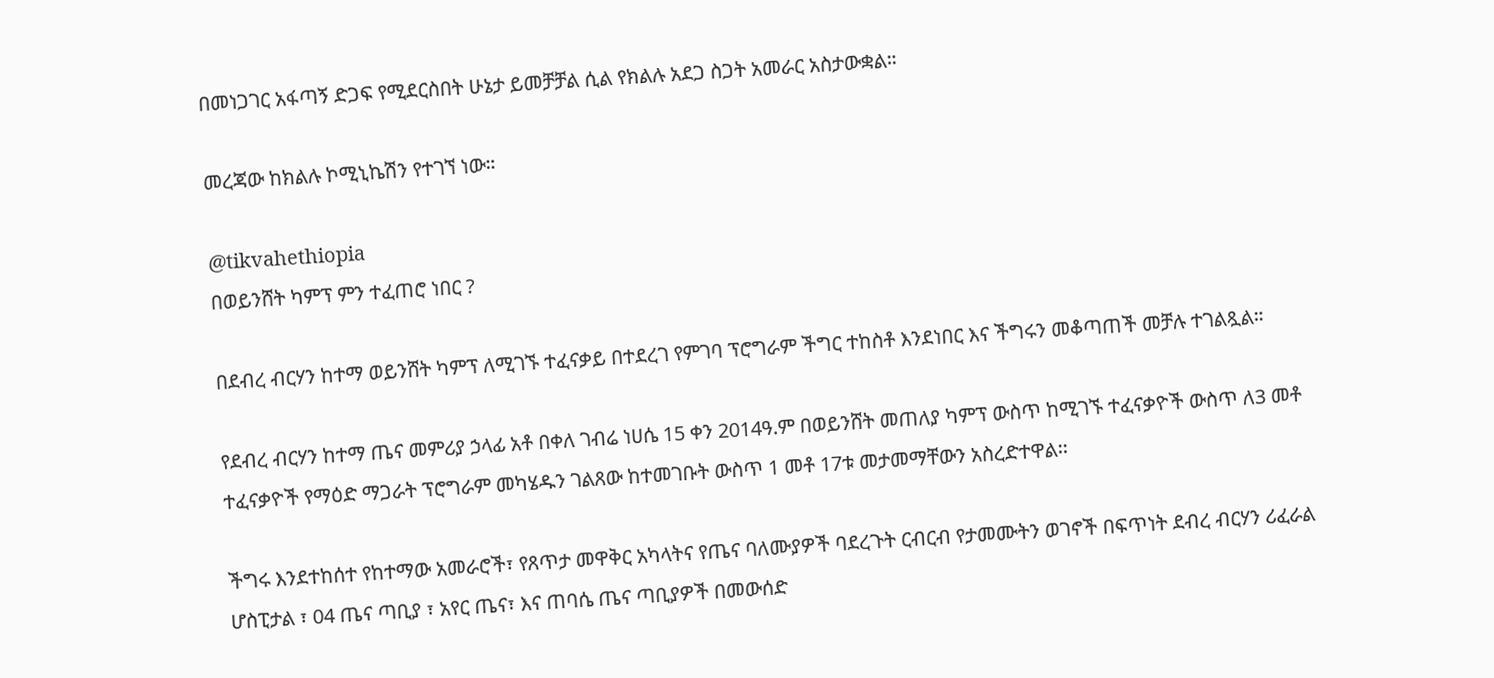በመነጋገር አፋጣኝ ድጋፍ የሚደርስበት ሁኔታ ይመቻቻል ሲል የክልሉ አደጋ ስጋት አመራር አስታውቋል።

መረጃው ከክልሉ ኮሚኒኬሽን የተገኘ ነው።

@tikvahethiopia
በወይንሸት ካምፕ ምን ተፈጠሮ ነበር ?

በደብረ ብርሃን ከተማ ወይንሸት ካምፕ ለሚገኙ ተፈናቃይ በተደረገ የምገባ ፕሮግራም ችግር ተከስቶ እንደነበር እና ችግሩን መቆጣጠች መቻሉ ተገልጿል።

የደብረ ብርሃን ከተማ ጤና መምሪያ ኃላፊ አቶ በቀለ ገብሬ ነሀሴ 15 ቀን 2014ዓ.ም በወይንሸት መጠለያ ካምፕ ውስጥ ከሚገኙ ተፈናቃዮች ውስጥ ለ3 መቶ ተፈናቃዮች የማዕድ ማጋራት ፕሮግራም መካሄዱን ገልጸው ከተመገቡት ውስጥ 1 መቶ 17ቱ መታመማቸውን አስረድተዋል፡፡

ችግሩ እንደተከሰተ የከተማው አመራሮች፣ የጸጥታ መዋቅር አካላትና የጤና ባለሙያዎች ባደረጉት ርብርብ የታመሙትን ወገኖች በፍጥነት ደብረ ብርሃን ሪፈራል ሆስፒታል ፣ 04 ጤና ጣቢያ ፣ አየር ጤና፣ እና ጠባሴ ጤና ጣቢያዎች በመውሰድ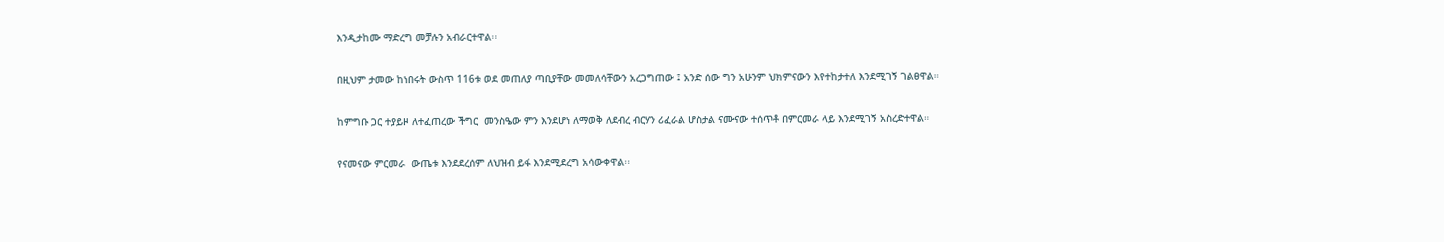እንዲታከሙ ማድረግ መቻሉን አብራርተዋል፡፡

በዚህም ታመው ከነበሩት ውስጥ 116ቱ ወደ መጠለያ ጣቢያቸው መመለሳቸውን አረጋግጠው ፤ አንድ ሰው ግን አሁንም ህክምናውን እየተከታተለ እንደሚገኝ ገልፀዋል።

ከምግቡ ጋር ተያይዞ ለተፈጠረው ችግር  መንስዔው ምን እንደሆነ ለማወቅ ለደብረ ብርሃን ሪፈራል ሆስታል ናሙናው ተሰጥቶ በምርመራ ላይ እንደሚገኝ አስረድተዋል።

የናመናው ምርመራ  ውጤቱ እንደደረሰም ለህዝብ ይፋ እንደሚደረግ አሳውቀዋል፡፡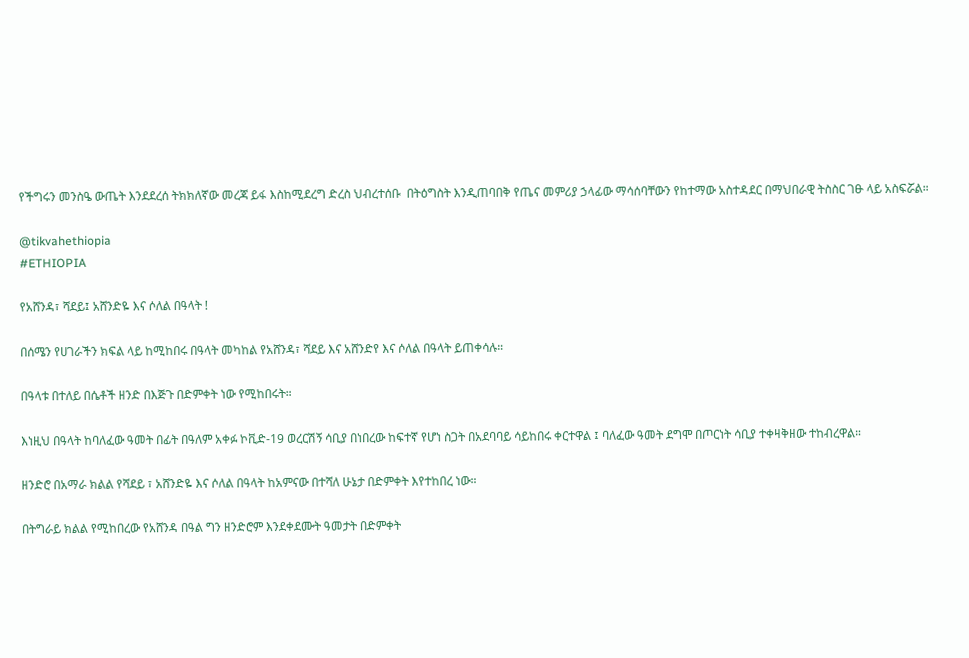የችግሩን መንስዔ ውጤት እንደደረሰ ትክክለኛው መረጃ ይፋ እስከሚደረግ ድረስ ህብረተሰቡ  በትዕግስት እንዲጠባበቅ የጤና መምሪያ ኃላፊው ማሳሰባቸውን የከተማው አስተዳደር በማህበራዊ ትስስር ገፁ ላይ አስፍሯል።

@tikvahethiopia
#ETHIOPIA

የአሸንዳ፣ ሻደይ፤ አሸንድዬ እና ሶለል በዓላት !

በሰሜን የሀገራችን ክፍል ላይ ከሚከበሩ በዓላት መካከል የአሸንዳ፣ ሻደይ እና አሸንድየ እና ሶለል በዓላት ይጠቀሳሉ።

በዓላቱ በተለይ በሴቶች ዘንድ በእጅጉ በድምቀት ነው የሚከበሩት።

እነዚህ በዓላት ከባለፈው ዓመት በፊት በዓለም አቀፉ ኮቪድ-19 ወረርሽኝ ሳቢያ በነበረው ከፍተኛ የሆነ ስጋት በአደባባይ ሳይከበሩ ቀርተዋል ፤ ባለፈው ዓመት ደግሞ በጦርነት ሳቢያ ተቀዛቅዘው ተከብረዋል።

ዘንድሮ በአማራ ክልል የሻደይ ፣ አሸንድዬ እና ሶለል በዓላት ከአምናው በተሻለ ሁኔታ በድምቀት እየተከበረ ነው።

በትግራይ ክልል የሚከበረው የአሸንዳ በዓል ግን ዘንድሮም እንደቀደሙት ዓመታት በድምቀት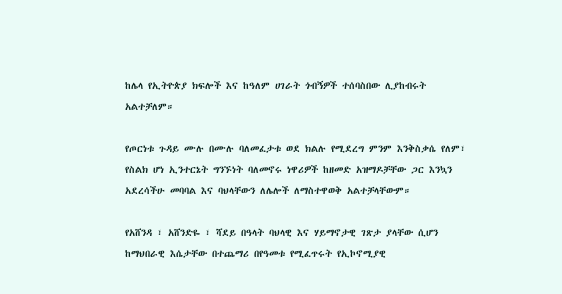ከሌላ የኢትዮጵያ ክፍሎች እና ከዓለም ሀገራት ጎብኝዎች ተሰባስበው ሊያከብሩት አልተቻለም።

የጦርነቱ ጉዳይ ሙሉ በሙሉ ባለመፈታቱ ወደ ክልሉ የሚደረግ ምንም እንቅስቃሴ የለም፣ የስልክ ሆነ ኢንተርኔት ግንኙነት ባለመኖሩ ነዋሪዎች ከዘመድ አዝማዶቻቸው ጋር እንኳን አደረሳችሁ መባባል እና ባህላቸውን ለሌሎች ለማስተዋወቅ አልተቻላቸውም።

የአሸንዳ ፣ አሸንድዬ ፣ ሻደይ በዓላት ባህላዊ እና ሃይማኖታዊ ገጽታ ያላቸው ሲሆን ከማህበራዊ እሴታቸው በተጨማሪ በየዓመቱ የሚፈጥሩት የኢኮኖሚያዊ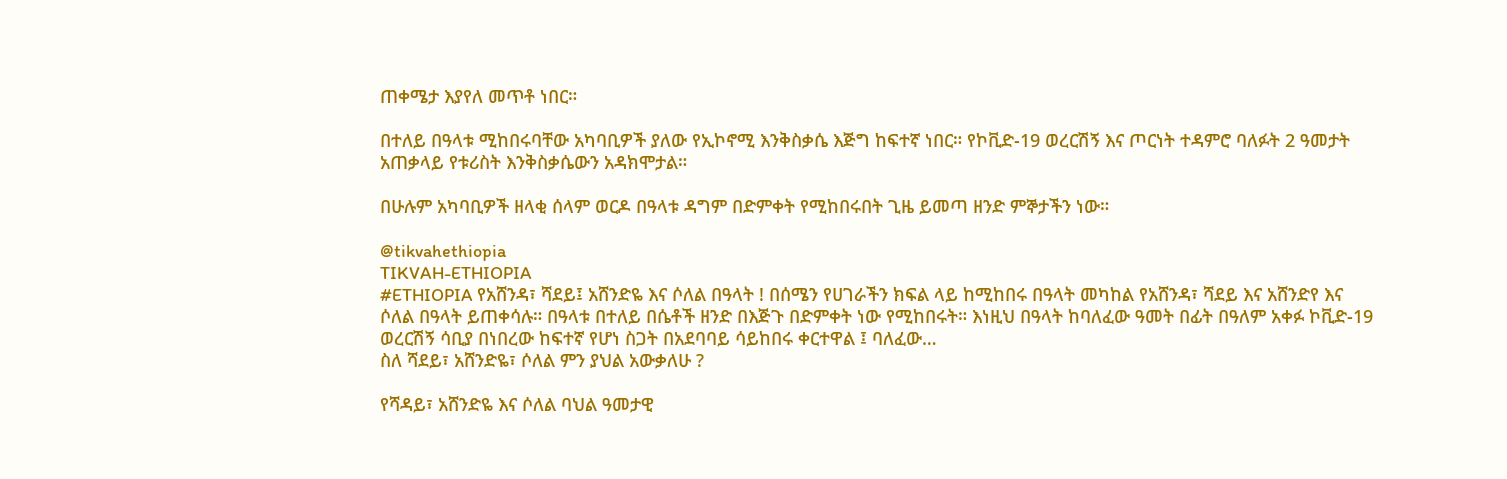ጠቀሜታ እያየለ መጥቶ ነበር።

በተለይ በዓላቱ ሚከበሩባቸው አካባቢዎች ያለው የኢኮኖሚ እንቅስቃሴ እጅግ ከፍተኛ ነበር። የኮቪድ-19 ወረርሽኝ እና ጦርነት ተዳምሮ ባለፉት 2 ዓመታት አጠቃላይ የቱሪስት እንቅስቃሴውን አዳክሞታል።

በሁሉም አካባቢዎች ዘላቂ ሰላም ወርዶ በዓላቱ ዳግም በድምቀት የሚከበሩበት ጊዜ ይመጣ ዘንድ ምኞታችን ነው።

@tikvahethiopia
TIKVAH-ETHIOPIA
#ETHIOPIA የአሸንዳ፣ ሻደይ፤ አሸንድዬ እና ሶለል በዓላት ! በሰሜን የሀገራችን ክፍል ላይ ከሚከበሩ በዓላት መካከል የአሸንዳ፣ ሻደይ እና አሸንድየ እና ሶለል በዓላት ይጠቀሳሉ። በዓላቱ በተለይ በሴቶች ዘንድ በእጅጉ በድምቀት ነው የሚከበሩት። እነዚህ በዓላት ከባለፈው ዓመት በፊት በዓለም አቀፉ ኮቪድ-19 ወረርሽኝ ሳቢያ በነበረው ከፍተኛ የሆነ ስጋት በአደባባይ ሳይከበሩ ቀርተዋል ፤ ባለፈው…
ስለ ሻደይ፣ አሸንድዬ፣ ሶለል ምን ያህል አውቃለሁ ?

የሻዳይ፣ አሸንድዬ እና ሶለል ባህል ዓመታዊ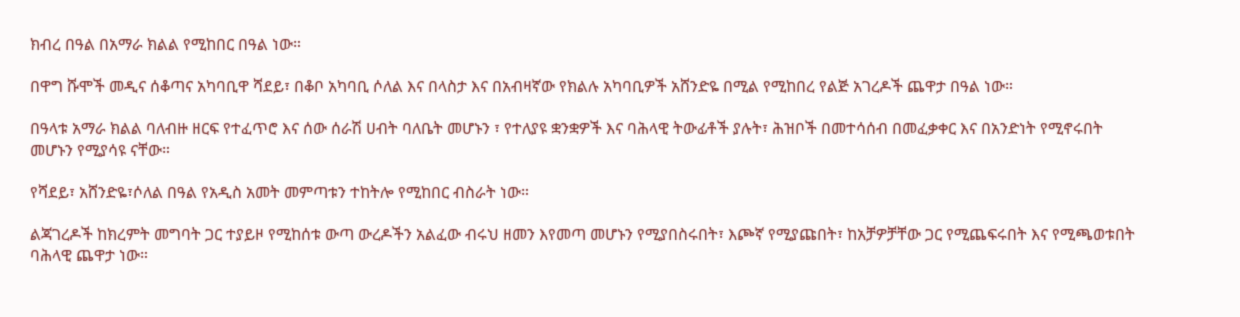ክብረ በዓል በአማራ ክልል የሚከበር በዓል ነው።

በዋግ ሹሞች መዲና ሰቆጣና አካባቢዋ ሻደይ፣ በቆቦ አካባቢ ሶለል እና በላስታ እና በአብዛኛው የክልሉ አካባቢዎች አሸንድዬ በሚል የሚከበረ የልጅ አገረዶች ጨዋታ በዓል ነው።

በዓላቱ አማራ ክልል ባለብዙ ዘርፍ የተፈጥሮ እና ሰው ሰራሽ ሀብት ባለቤት መሆኑን ፣ የተለያዩ ቋንቋዎች እና ባሕላዊ ትውፊቶች ያሉት፣ ሕዝቦች በመተሳሰብ በመፈቃቀር እና በአንድነት የሚኖሩበት መሆኑን የሚያሳዩ ናቸው።

የሻደይ፣ አሸንድዬ፣ሶለል በዓል የአዲስ አመት መምጣቱን ተከትሎ የሚከበር ብስራት ነው።

ልጃገረዶች ከክረምት መግባት ጋር ተያይዞ የሚከሰቱ ውጣ ውረዶችን አልፈው ብሩህ ዘመን እየመጣ መሆኑን የሚያበስሩበት፣ እጮኛ የሚያጩበት፣ ከአቻዎቻቸው ጋር የሚጨፍሩበት እና የሚጫወቱበት ባሕላዊ ጨዋታ ነው።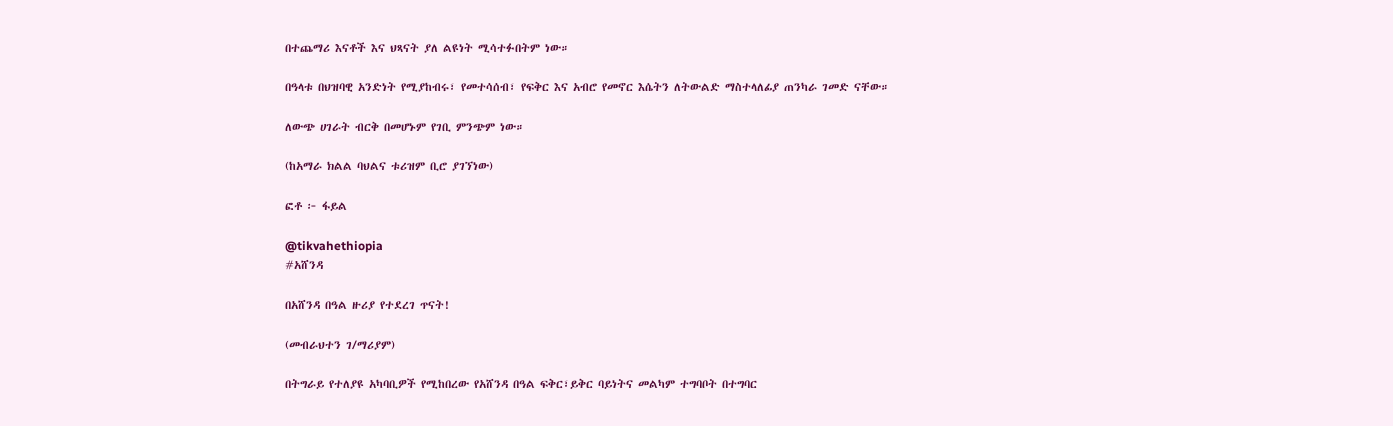በተጨማሪ እናቶች እና ህጻናት ያለ ልዩነት ሚሳተፉበትም ነው።

በዓላቱ በህዝባዊ አንድነት የሚያከብሩ፣ የመተሳሰብ፣ የፍቅር እና አብሮ የመኖር እሴትን ለትውልድ ማስተላለፊያ ጠንካራ ገመድ ናቸው።

ለውጭ ሀገራት ብርቅ በመሆኑም የገቢ ምንጭም ነው።

(ከአማራ ክልል ባህልና ቱሪዝም ቢሮ ያገኘነው)

ፎቶ ፦ ፋይል

@tikvahethiopia
#አሸንዳ

በአሸንዳ በዓል ዙሪያ የተደረገ ጥናት!

(መብራህተን ገ/ማሪያም)

በትግራይ የተለያዩ አካባቢዎች የሚከበረው የአሸንዳ በዓል ፍቅር፣ይቅር ባይነትና መልካም ተግባቦት በተግባር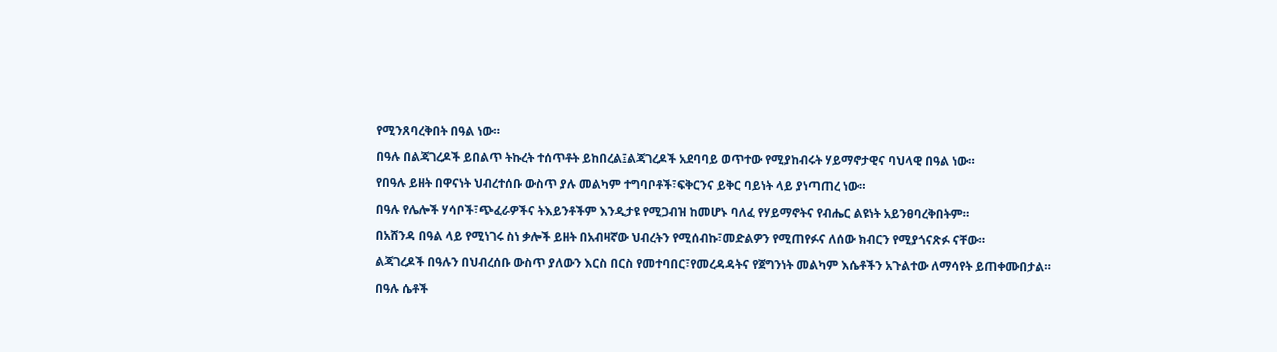የሚንጸባረቅበት በዓል ነው።

በዓሉ በልጃገረዶች ይበልጥ ትኩረት ተሰጥቶት ይከበረል፤ልጃገረዶች አደባባይ ወጥተው የሚያከብሩት ሃይማኖታዊና ባህላዊ በዓል ነው።

የበዓሉ ይዘት በዋናነት ህብረተሰቡ ውስጥ ያሉ መልካም ተግባቦቶች፣ፍቅርንና ይቅር ባይነት ላይ ያነጣጠረ ነው።

በዓሉ የሌሎች ሃሳቦች፣ጭፈራዎችና ትእይንቶችም እንዲታዩ የሚጋብዝ ከመሆኑ ባለፈ የሃይማኖትና የብሔር ልዩነት አይንፀባረቅበትም።

በአሸንዳ በዓል ላይ የሚነገሩ ስነ ቃሎች ይዘት በአብዛኛው ህብረትን የሚሰብኩ፣መድልዎን የሚጠየፉና ለሰው ክብርን የሚያጎናጽፉ ናቸው።

ልጃገረዶች በዓሉን በህብረሰቡ ውስጥ ያለውን እርስ በርስ የመተባበር፣የመረዳዳትና የጀግንነት መልካም እሴቶችን አጉልተው ለማሳየት ይጠቀሙበታል።

በዓሉ ሴቶች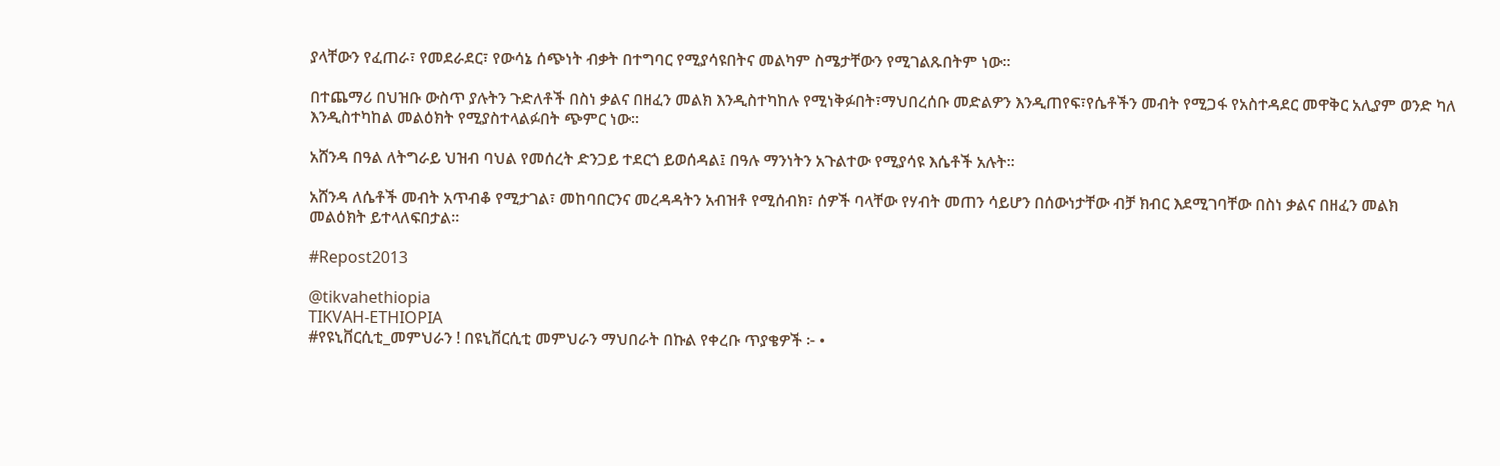ያላቸውን የፈጠራ፣ የመደራደር፣ የውሳኔ ሰጭነት ብቃት በተግባር የሚያሳዩበትና መልካም ስሜታቸውን የሚገልጹበትም ነው።

በተጨማሪ በህዝቡ ውስጥ ያሉትን ጉድለቶች በስነ ቃልና በዘፈን መልክ እንዲስተካከሉ የሚነቅፉበት፣ማህበረሰቡ መድልዎን እንዲጠየፍ፣የሴቶችን መብት የሚጋፋ የአስተዳደር መዋቅር አሊያም ወንድ ካለ እንዲስተካከል መልዕክት የሚያስተላልፉበት ጭምር ነው።

አሸንዳ በዓል ለትግራይ ህዝብ ባህል የመሰረት ድንጋይ ተደርጎ ይወሰዳል፤ በዓሉ ማንነትን አጉልተው የሚያሳዩ እሴቶች አሉት።

አሸንዳ ለሴቶች መብት አጥብቆ የሚታገል፣ መከባበርንና መረዳዳትን አብዝቶ የሚሰብክ፣ ሰዎች ባላቸው የሃብት መጠን ሳይሆን በሰውነታቸው ብቻ ክብር እደሚገባቸው በስነ ቃልና በዘፈን መልክ መልዕክት ይተላለፍበታል።

#Repost2013

@tikvahethiopia
TIKVAH-ETHIOPIA
#የዩኒቨርሲቲ_መምህራን ! በዩኒቨርሲቲ መምህራን ማህበራት በኩል የቀረቡ ጥያቄዎች ፦ •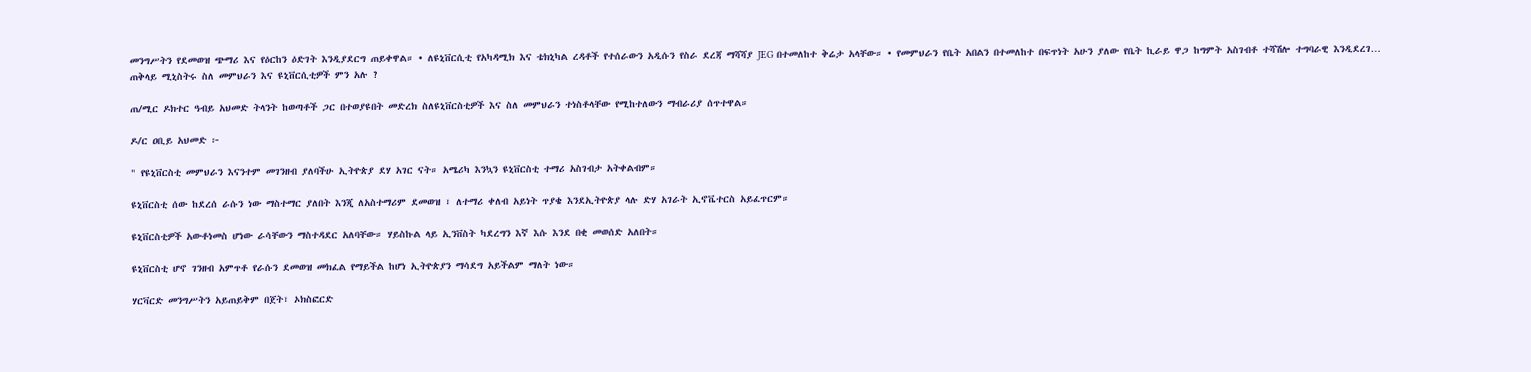መንግሥትን የደመወዝ ጭማሪ እና የዕርከን ዕድገት እንዲያደርግ ጠይቀዋል። • ለዩኒቨርሲቲ የአካዳሚክ እና ቴክኒካል ረዳቶች የተሰራውን አዲሱን የስራ ደረጃ ማሻሻያ JEG በተመለከተ ቅሬታ አላቸው። • የመምህራን የቤት አበልን በተመለከተ በፍጥነት አሁን ያለው የቤት ኪራይ ዋጋ ከግምት አስገብቶ ተሻሽሎ ተግባራዊ እንዲደረገ…
ጠቅላይ ሚኒስትሩ ስለ መምህራን እና ዩኒቨርሲቲዎች ምን አሉ ?

ጠ/ሚር ዶክተር ዓብይ አህመድ ትላንት ከወጣቶች ጋር በተወያዩበት መድረክ ስለዩኒቨርስቲዎች እና ስለ መምህራን ተነስቶላቸው የሚከተለውን ማብራሪያ ሰጥተዋል።

ዶ/ር ዐቢይ አህመድ ፦

" የዩኒቨርስቲ መምህራን እናንተም መገንዘብ ያለባችሁ ኢትዮጵያ ደሃ አገር ናት። አሜሪካ እንኳን ዩኒቨርስቲ ተማሪ አስገብታ አትቀልብም።

ዩኒቨርስቲ ሰው ከደረሰ ራሱን ነው ማስተማር ያለበት እንጂ ለአስተማሪም ደመወዝ ፣ ለተማሪ ቀለብ አይነት ጥያቄ እንደኢትዮጵያ ላሉ ድሃ አገራት ኢኖቬተርስ አይፈጥርም።

ዩኒቨርስቲዎች አውቶነመስ ሆነው ራሳቸውን ማስተዳደር አለባቸው። ሃይስኩል ላይ ኢንቨስት ካደረግን እኛ እሱ እንደ በቂ መወሰድ አለበት።

ዩኒቨርስቲ ሆኖ ገንዘብ አምጥቶ የራሱን ደመወዝ መክፈል የማይችል ከሆነ ኢትዮጵያን ማሳደግ አይችልም ማለት ነው።

ሃርቫርድ መንግሥትን አይጠይቅም በጀት፣ ኦክስፎርድ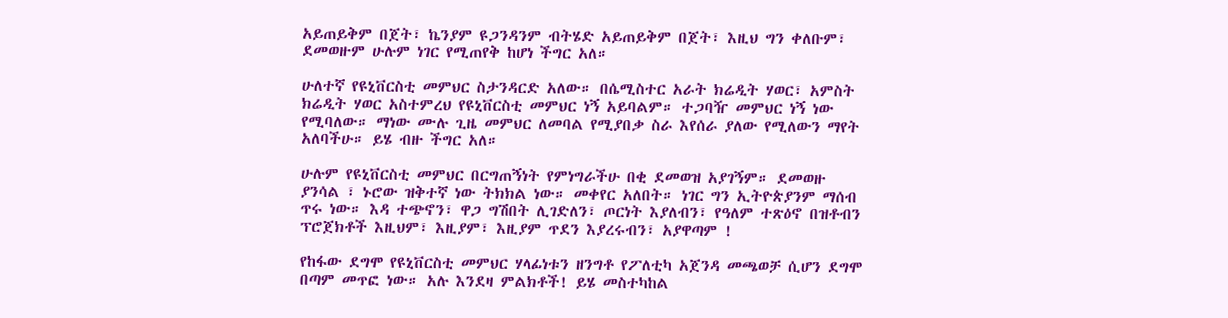አይጠይቅም በጀት፣ ኬንያም ዩጋንዳንም ብትሄድ አይጠይቅም በጀት፣ እዚህ ግን ቀለቡም፣ ደመወዙም ሁሉም ነገር የሚጠየቅ ከሆነ ችግር አለ።

ሁለተኛ የዩኒቨርስቲ መምህር ስታንዳርድ አለው። በሴሚስተር አራት ክሬዲት ሃወር፣ አምስት ክሬዲት ሃወር አስተምረህ የዩኒቨርስቲ መምህር ነኝ አይባልም። ተጋባዥ መምህር ነኝ ነው የሚባለው። ማነው ሙሉ ጊዜ መምህር ለመባል የሚያበቃ ስራ እየሰራ ያለው የሚለውን ማየት አለባችሁ። ይሄ ብዙ ችግር አለ።

ሁሉም የዩኒቨርስቲ መምህር በርግጠኝነት የምነግራችሁ በቂ ደመወዝ አያገኝም። ደመወዙ ያንሳል ፣ ኑሮው ዝቅተኛ ነው ትክክል ነው። መቀየር አለበት። ነገር ግን ኢትዮጵያንም ማሰብ ጥሩ ነው። እዳ ተጭኖን፣ ዋጋ ግሽበት ሊገድለን፣ ጦርነት እያለብን፣ የዓለም ተጽዕኖ በዝቶብን ፕሮጀክቶች እዚህም፣ እዚያም፣ እዚያም ጥደን እያረሩብን፣ አያዋጣም !

የከፋው ደግሞ የዩኒቨርስቲ መምህር ሃላፊነቱን ዘንግቶ የፖለቲካ አጀንዳ መጫወቻ ሲሆን ደግሞ በጣም መጥፎ ነው። አሉ እንደዛ ምልክቶች! ይሄ መስተካከል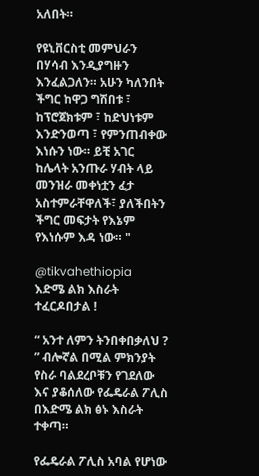አለበት።

የዩኒቨርስቲ መምህራን በሃሳብ እንዲያግዙን እንፈልጋለን። አሁን ካለንበት ችግር ከዋጋ ግሽበቱ ፣ ከፕሮጀክቱም ፣ ከድህነቱም እንድንወጣ ፣ የምንጠብቀው እነሱን ነው። ይቺ አገር ከሌላት አንጡራ ሃብት ላይ መንዝራ መቀነቷን ፈታ አስተምራቸዋለች፣ ያለችበትን ችግር መፍታት የእኔም የእነሱም እዳ ነው። "

@tikvahethiopia
እድሜ ልክ እስራት ተፈርዶበታል !

“ አንተ ለምን ትንበቀበቃለህ ? ” ብሎኛል በሚል ምክንያት የስራ ባልደረቦቹን የገደለው እና ያቆሰለው የፌዴራል ፖሊስ በእድሜ ልክ ፅኑ እስራት ተቀጣ።

የፌዴራል ፖሊስ አባል የሆነው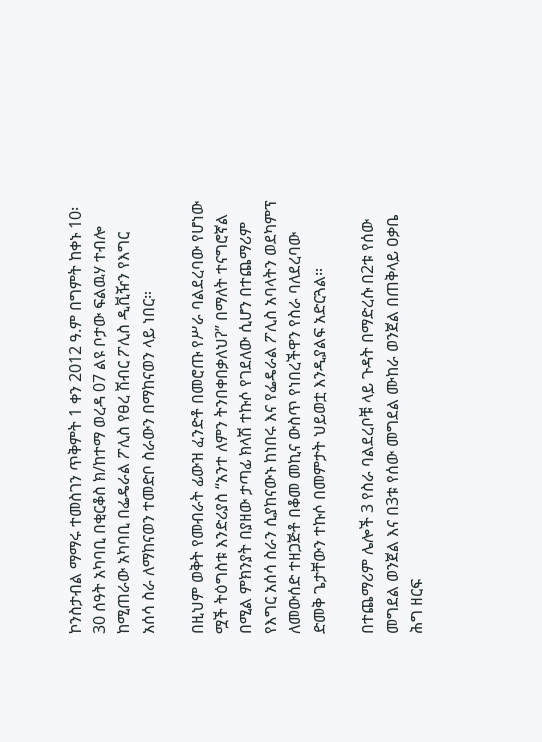ኮንስታብል ማማሩ ተመስገን ጥቅምት 1 ቀን 2012 ዓ.ም በግምት ከቀኑ 10፡30 ሰዓት አካባቢ በቂርቆስ ክ/ከተማ ወረዳ 07 ልዩ ቦታው ፍልዉሃ ተብሎ ከሚጠራው አካባቢ በፌዴራል ፖሊስ የፀረ ሽብር ፖሊስ ዲቪዥን የእግር አሰሳ ስራ ለማከናወን ተመድቦ ስራውን በማከናወን ላይ ነበር።

በዚህም ወቅት የመብራት ፊውዝ ፈንድቶ በመሮጡ የሥራ ባልደረባው የሆነው ሟች ትዕግስቱ እንድሪያስ “አንተ ለምን ትንበቀበቃለህʔ” በማለት ተናግሮኛል በሚል ምክንያት በያዘው ታጣፊ ክላሽ ተኩሶ የገደለው ሲሆን በተጨማሪም የእግር አሰሳ ስራን ሲያከናውኑ ከነበሩ እና የፌዴራል ፖሊስ አባላትን ወደካምፕ ለመውሰድ ተዘጋጅቶ በቆመ መኪና ውስጥ የነበረችዋን የስራ ባለደረባው ድመቅ ጌታቸውን ተኩሶ በመምታት ህይወቷ እንዲያልፍ አድርጓል።

በተጨማሪም ሌሎች 3 የስራ ባልደረቦቹ ላይ ጉዳት በማድረሱ በ2ቱ የሰው መግደል ወንጀል እና በ3ቱ የሰው መግደል ሙከራ ወንጀል በጠቅላይ ዐቃቤ ሕግ ዘርፍ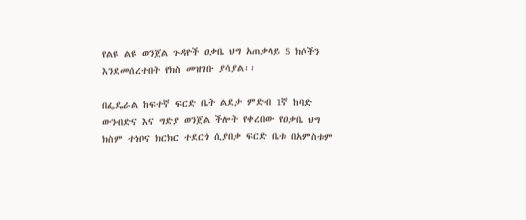የልዩ ልዩ ወንጀል ጉዳዮች ዐቃቤ ህግ አጠቃላይ 5 ክሶችን እንደመሰረተበት የክስ መዝገቡ ያሳያል፡፡

በፌዴራል ከፍተኛ ፍርድ ቤት ልደታ ምድብ 1ኛ ከባድ ውንብድና እና ግድያ ወንጀል ችሎት የቀረበው የዐቃቤ ህግ ክስም ተነቦና ክርክር ተደርጎ ሲያበቃ ፍርድ ቤቱ በአምስቱም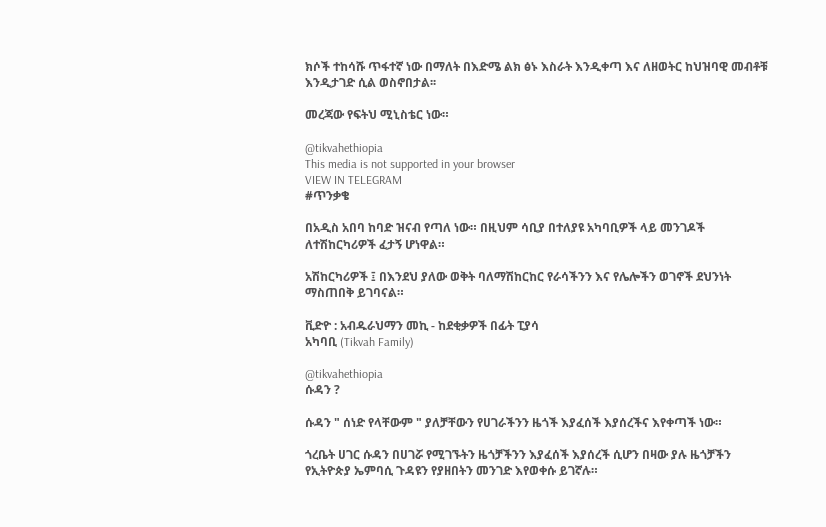ክሶች ተከሳሹ ጥፋተኛ ነው በማለት በእድሜ ልክ ፅኑ እስራት እንዲቀጣ እና ለዘወትር ከህዝባዊ መብቶቹ እንዲታገድ ሲል ወስኖበታል፡፡

መረጃው የፍትህ ሚኒስቴር ነው።

@tikvahethiopia
This media is not supported in your browser
VIEW IN TELEGRAM
#ጥንቃቄ

በአዲስ አበባ ከባድ ዝናብ የጣለ ነው። በዚህም ሳቢያ በተለያዩ አካባቢዎች ላይ መንገዶች ለተሽከርካሪዎች ፈታኝ ሆነዋል።

አሽከርካሪዎች ፤ በእንደህ ያለው ወቅት ባለማሽከርከር የራሳችንን እና የሌሎችን ወገኖች ደህንነት ማስጠበቅ ይገባናል።

ቪድዮ : አብዱራህማን መኪ - ከደቂቃዎች በፊት ፒያሳ
አካባቢ (Tikvah Family)

@tikvahethiopia
ሱዳን ?

ሱዳን " ሰነድ የላቸውም " ያለቻቸውን የሀገራችንን ዜጎች እያፈሰች እያሰረችና እየቀጣች ነው።

ጎረቤት ሀገር ሱዳን በሀገሯ የሚገኙትን ዜጎቻችንን እያፈሰች እያሰረች ሲሆን በዛው ያሉ ዜጎቻችን የኢትዮጵያ ኤምባሲ ጉዳዩን የያዘበትን መንገድ እየወቀሱ ይገኛሉ።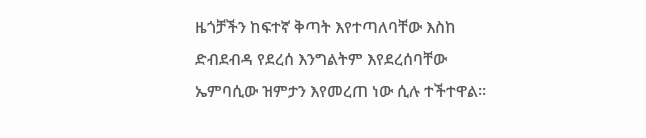ዜጎቻችን ከፍተኛ ቅጣት እየተጣለባቸው እስከ ድብደብዳ የደረሰ እንግልትም እየደረሰባቸው ኤምባሲው ዝምታን እየመረጠ ነው ሲሉ ተችተዋል።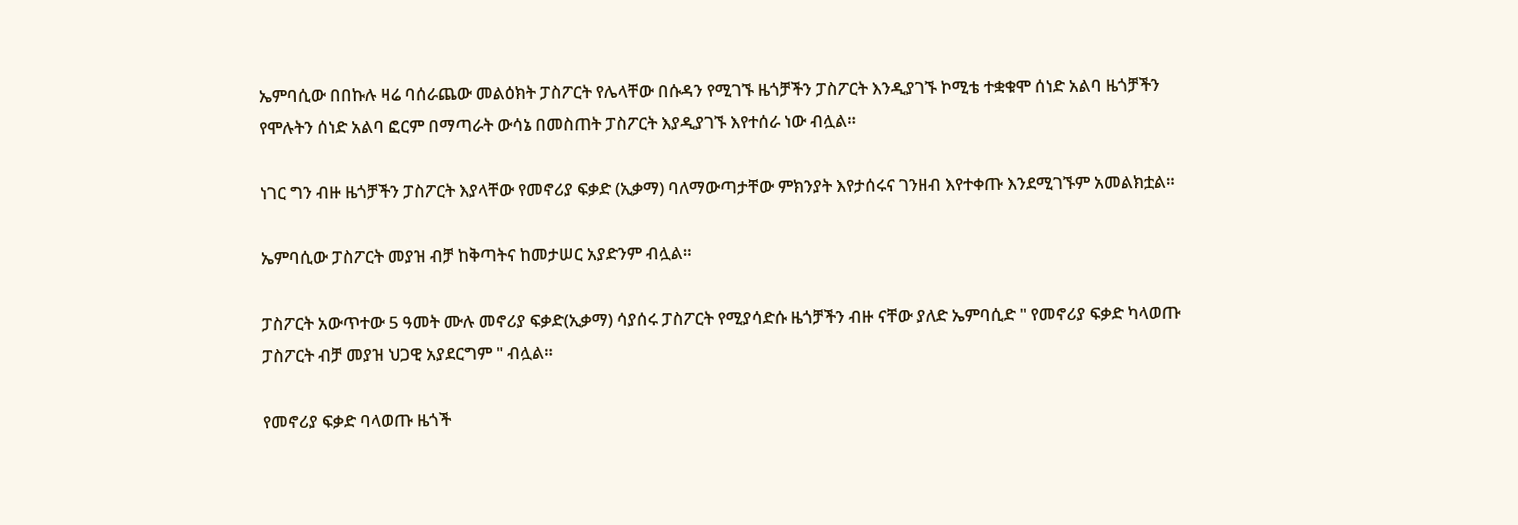ኤምባሲው በበኩሉ ዛሬ ባሰራጨው መልዕክት ፓስፖርት የሌላቸው በሱዳን የሚገኙ ዜጎቻችን ፓስፖርት እንዲያገኙ ኮሚቴ ተቋቁሞ ሰነድ አልባ ዜጎቻችን የሞሉትን ሰነድ አልባ ፎርም በማጣራት ውሳኔ በመስጠት ፓስፖርት እያዲያገኙ እየተሰራ ነው ብሏል።

ነገር ግን ብዙ ዜጎቻችን ፓስፖርት እያላቸው የመኖሪያ ፍቃድ (ኢቃማ) ባለማውጣታቸው ምክንያት እየታሰሩና ገንዘብ እየተቀጡ እንደሚገኙም አመልክቷል።

ኤምባሲው ፓስፖርት መያዝ ብቻ ከቅጣትና ከመታሠር አያድንም ብሏል።

ፓስፖርት አውጥተው 5 ዓመት ሙሉ መኖሪያ ፍቃድ(ኢቃማ) ሳያሰሩ ፓስፖርት የሚያሳድሱ ዜጎቻችን ብዙ ናቸው ያለድ ኤምባሲድ " የመኖሪያ ፍቃድ ካላወጡ ፓስፖርት ብቻ መያዝ ህጋዊ አያደርግም " ብሏል።

የመኖሪያ ፍቃድ ባላወጡ ዜጎች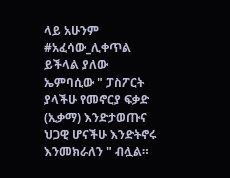ላይ አሁንም #አፈሳው_ሊቀጥል ይችላል ያለው ኤምባሲው " ፓስፖርት ያላችሁ የመኖርያ ፍቃድ (ኢቃማ) እንድታወጡና ህጋዊ ሆናችሁ እንድትኖሩ እንመክራለን " ብሏል።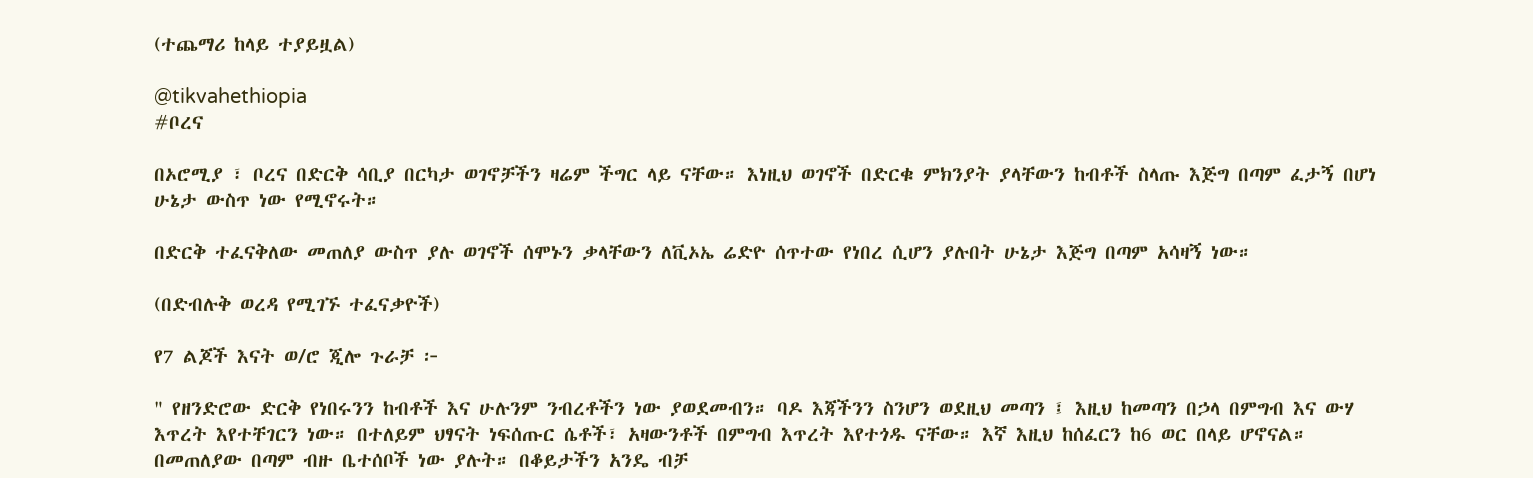(ተጨማሪ ከላይ ተያይዟል)

@tikvahethiopia
#ቦረና

በኦሮሚያ ፣ ቦረና በድርቅ ሳቢያ በርካታ ወገኖቻችን ዛሬም ችግር ላይ ናቸው። እነዚህ ወገኖች በድርቁ ምክንያት ያላቸውን ከብቶች ስላጡ እጅግ በጣም ፈታኝ በሆነ ሁኔታ ውስጥ ነው የሚኖሩት።

በድርቅ ተፈናቅለው መጠለያ ውስጥ ያሉ ወገኖች ሰሞኑን ቃላቸውን ለቪኦኤ ሬድዮ ሰጥተው የነበረ ሲሆን ያሉበት ሁኔታ እጅግ በጣም አሳዛኝ ነው።

(በድብሉቅ ወረዳ የሚገኙ ተፈናቃዮች)

የ7 ልጆች እናት ወ/ሮ ጂሎ ጉራቻ ፦

" የዘንድሮው ድርቅ የነበሩንን ከብቶች እና ሁሉንም ንብረቶችን ነው ያወደመብን። ባዶ እጃችንን ስንሆን ወደዚህ መጣን ፤ እዚህ ከመጣን በኃላ በምግብ እና ውሃ እጥረት እየተቸገርን ነው። በተለይም ህፃናት ነፍሰጡር ሴቶች፣ አዛውንቶች በምግብ እጥረት እየተጎዱ ናቸው። እኛ እዚህ ከሰፈርን ከ6 ወር በላይ ሆኖናል። በመጠለያው በጣም ብዙ ቤተሰቦች ነው ያሉት። በቆይታችን አንዴ ብቻ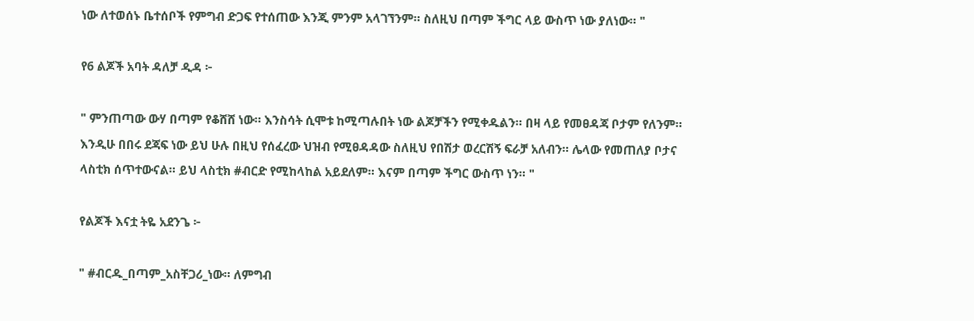ነው ለተወሰኑ ቤተሰቦች የምግብ ድጋፍ የተሰጠው እንጂ ምንም አላገኘንም። ስለዚህ በጣም ችግር ላይ ውስጥ ነው ያለነው። "

የ6 ልጆች አባት ዳለቻ ዲዳ ፦

" ምንጠጣው ውሃ በጣም የቆሸሸ ነው። እንስሳት ሲሞቱ ከሚጣሉበት ነው ልጆቻችን የሚቀዱልን። በዛ ላይ የመፀዳጃ ቦታም የለንም። እንዲሁ በበሩ ደጃፍ ነው ይህ ሁሉ በዚህ የሰፈረው ህዝብ የሚፀዳዳው ስለዚህ የበሽታ ወረርሽኝ ፍራቻ አለብን። ሌላው የመጠለያ ቦታና ላስቲክ ሰጥተውናል። ይህ ላስቲክ #ብርድ የሚከላከል አይደለም። እናም በጣም ችግር ውስጥ ነን። "

የልጆች እናቷ ትዬ አደንጌ ፦

" #ብርዱ_በጣም_አስቸጋሪ_ነው። ለምግብ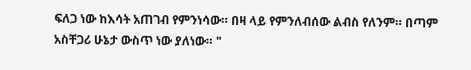ፍለጋ ነው ከእሳት አጠገብ የምንነሳው። በዛ ላይ የምንለብሰው ልብስ የለንም። በጣም አስቸጋሪ ሁኔታ ውስጥ ነው ያለነው። "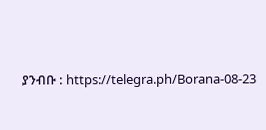ያንብቡ : https://telegra.ph/Borana-08-23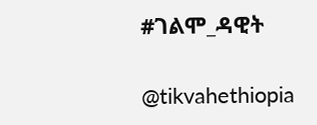#ገልሞ_ዳዊት

@tikvahethiopia